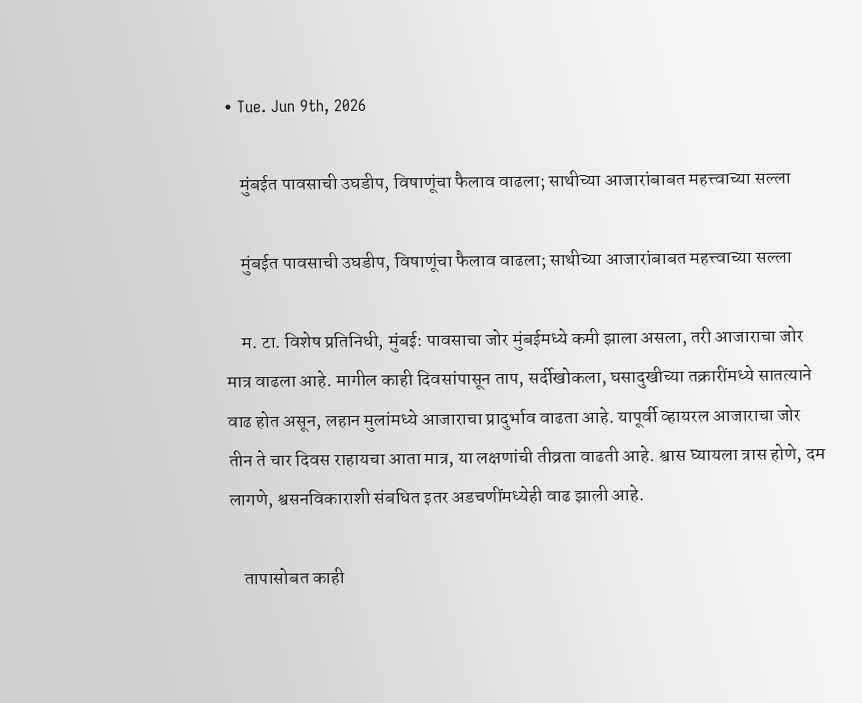• Tue. Jun 9th, 2026

    मुंबईत पावसाची उघडीप, विषाणूंचा फैलाव वाढला; साथीच्या आजारांबाबत महत्त्वाच्या सल्ला

    मुंबईत पावसाची उघडीप, विषाणूंचा फैलाव वाढला; साथीच्या आजारांबाबत महत्त्वाच्या सल्ला

    म. टा. विशेष प्रतिनिधी, मुंबई: पावसाचा जोर मुंबईमध्ये कमी झाला असला, तरी आजाराचा जोर मात्र वाढला आहे. मागील काही दिवसांपासून ताप, सर्दीखोकला, घसादुखीच्या तक्रारींमध्ये सातत्याने वाढ होत असून, लहान मुलांमध्ये आजाराचा प्रादुर्भाव वाढता आहे. यापूर्वी व्हायरल आजाराचा जोर तीन ते चार दिवस राहायचा आता मात्र, या लक्षणांची तीव्रता वाढती आहे. श्वास घ्यायला त्रास होणे, दम लागणे, श्वसनविकाराशी संबधित इतर अडचणींमध्येही वाढ झाली आहे.

    तापासोबत काही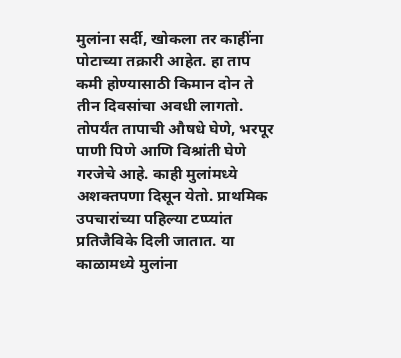मुलांना सर्दी, खोकला तर काहींना पोटाच्या तक्रारी आहेत. हा ताप कमी होण्यासाठी किमान दोन ते तीन दिवसांचा अवधी लागतो. तोपर्यंत तापाची औषधे घेणे, भरपूर पाणी पिणे आणि विश्रांती घेणे गरजेचे आहे. काही मुलांमध्ये अशक्तपणा दिसून येतो. प्राथमिक उपचारांच्या पहिल्या टप्प्यांत प्रतिजैविके दिली जातात. या काळामध्ये मुलांना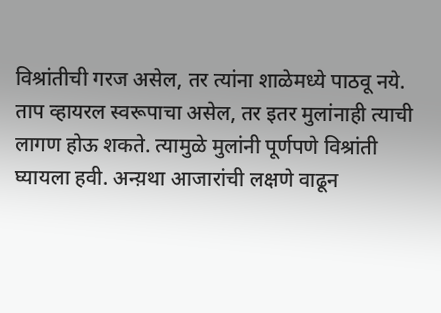विश्रांतीची गरज असेल, तर त्यांना शाळेमध्ये पाठवू नये. ताप व्हायरल स्वरूपाचा असेल, तर इतर मुलांनाही त्याची लागण होऊ शकते. त्यामुळे मुलांनी पूर्णपणे विश्रांती घ्यायला हवी. अन्य़था आजारांची लक्षणे वाढून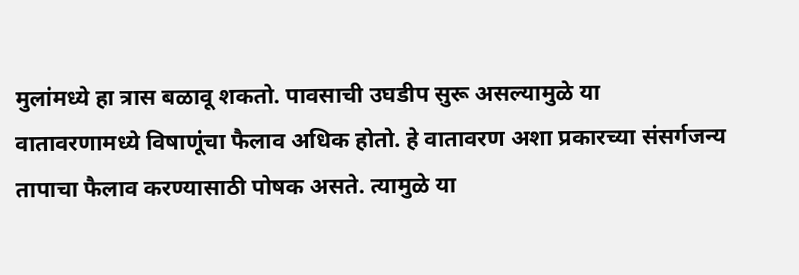मुलांमध्ये हा त्रास बळावू शकतो. पावसाची उघडीप सुरू असल्यामुळे या वातावरणामध्ये विषाणूंचा फैलाव अधिक होतो. हे वातावरण अशा प्रकारच्या संसर्गजन्य तापाचा फैलाव करण्यासाठी पोषक असते. त्यामुळे या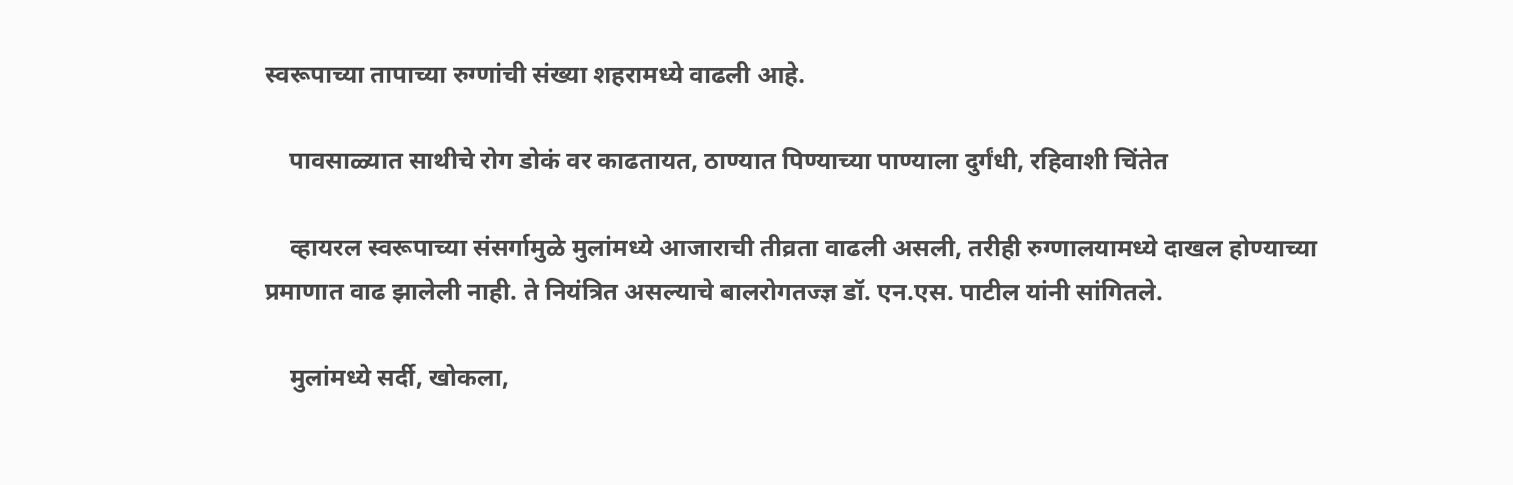स्वरूपाच्या तापाच्या रुग्णांची संख्या शहरामध्ये वाढली आहे.

    पावसाळ्यात साथीचे रोग डोकं वर काढतायत, ठाण्यात पिण्याच्या पाण्याला दुर्गंधी, रहिवाशी चिंतेत

    व्हायरल स्वरूपाच्या संसर्गामुळे मुलांमध्ये आजाराची तीव्रता वाढली असली, तरीही रुग्णालयामध्ये दाखल होण्याच्या प्रमाणात वाढ झालेली नाही. ते नियंत्रित असल्याचे बालरोगतज्ज्ञ डॉ. एन.एस. पाटील यांनी सांगितले.

    मुलांमध्ये सर्दी, खोकला,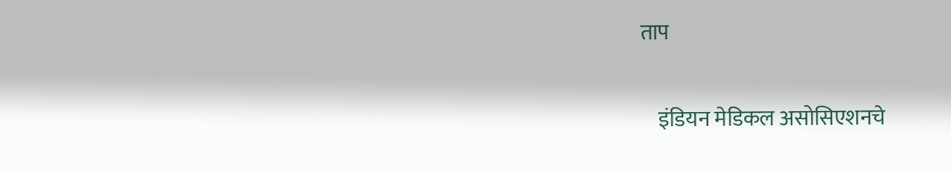ताप

    इंडियन मेडिकल असोसिएशनचे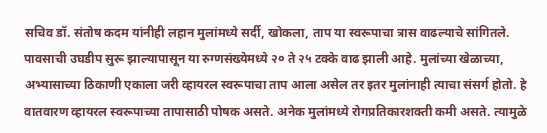सचिव डॉ. संतोष कदम यांनीही लहान मुलांमध्ये सर्दी, खोकला, ताप या स्वरूपाचा त्रास वाढल्याचे सांगितले. पावसाची उघडीप सुरू झाल्यापासून या रुग्णसंख्येमध्ये २० ते २५ टक्के वाढ झाली आहे. मुलांच्या खेळाच्या, अभ्यासाच्या ठिकाणी एकाला जरी व्हायरल स्वरूपाचा ताप आला असेल तर इतर मुलांनाही त्याचा संसर्ग होतो. हे वातवारण व्हायरल स्वरूपाच्या तापासाठी पोषक असते. अनेक मुलांमध्ये रोगप्रतिकारशक्ती कमी असते. त्यामुळे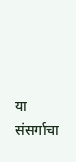या संसर्गाचा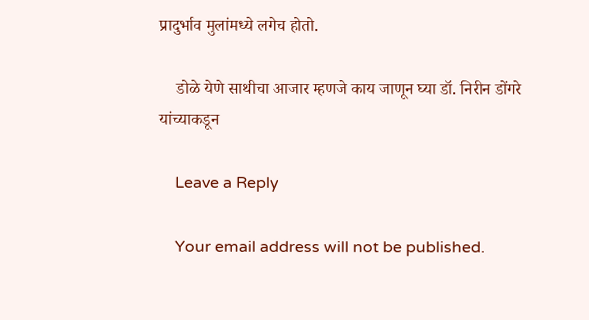प्रादुर्भाव मुलांमध्ये लगेच होतो.

    डोळे येणे साथीचा आजार म्हणजे काय जाणून घ्या डॉ. निरीन डोंगरे यांच्याकडून

    Leave a Reply

    Your email address will not be published.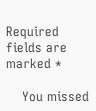Required fields are marked *

    You missed